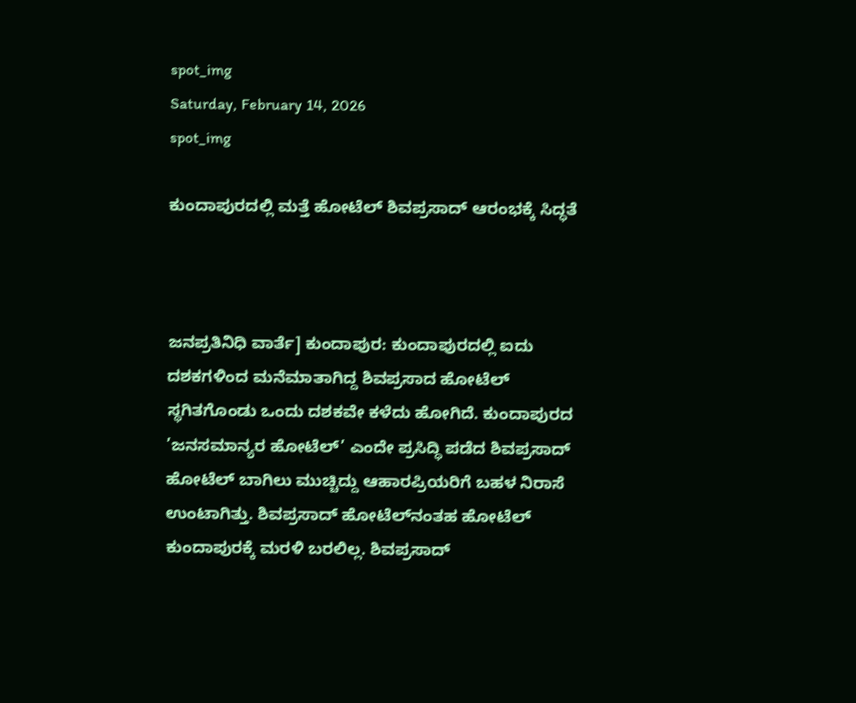spot_img
Saturday, February 14, 2026
spot_img

ಕುಂದಾಪುರದಲ್ಲಿ ಮತ್ತೆ ಹೋಟೆಲ್ ಶಿವಪ್ರಸಾದ್ ಆರಂಭಕ್ಕೆ ಸಿದ್ಧತೆ



ಜನಪ್ರತಿನಿಧಿ ವಾರ್ತೆ] ಕುಂದಾಪುರ: ಕುಂದಾಪುರದಲ್ಲಿ ಐದು ದಶಕಗಳಿಂದ ಮನೆಮಾತಾಗಿದ್ದ ಶಿವಪ್ರಸಾದ ಹೋಟೆಲ್ ಸ್ಥಗಿತಗೊಂಡು ಒಂದು ದಶಕವೇ ಕಳೆದು ಹೋಗಿದೆ. ಕುಂದಾಪುರದ ’ಜನಸಮಾನ್ಯರ ಹೋಟೆಲ್’ ಎಂದೇ ಪ್ರಸಿದ್ಧಿ ಪಡೆದ ಶಿವಪ್ರಸಾದ್ ಹೋಟೆಲ್ ಬಾಗಿಲು ಮುಚ್ಚಿದ್ದು ಆಹಾರಪ್ರಿಯರಿಗೆ ಬಹಳ ನಿರಾಸೆ ಉಂಟಾಗಿತ್ತು. ಶಿವಪ್ರಸಾದ್ ಹೋಟೆಲ್‌ನಂತಹ ಹೋಟೆಲ್ ಕುಂದಾಪುರಕ್ಕೆ ಮರಳಿ ಬರಲಿಲ್ಲ. ಶಿವಪ್ರಸಾದ್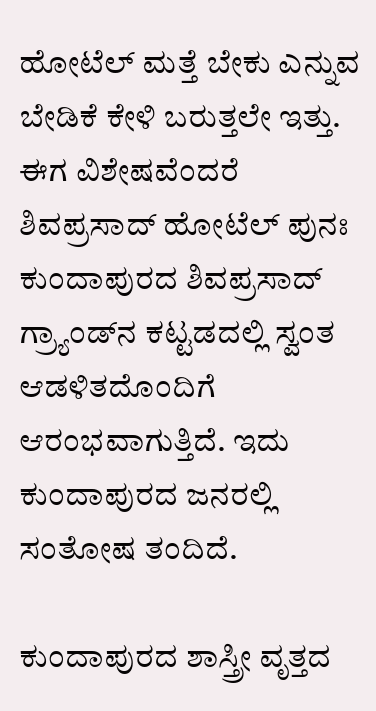ಹೋಟೆಲ್ ಮತ್ತೆ ಬೇಕು ಎನ್ನುವ ಬೇಡಿಕೆ ಕೇಳಿ ಬರುತ್ತಲೇ ಇತ್ತು. ಈಗ ವಿಶೇಷವೆಂದರೆ ಶಿವಪ್ರಸಾದ್ ಹೋಟೆಲ್ ಪುನಃ ಕುಂದಾಪುರದ ಶಿವಪ್ರಸಾದ್ ಗ್ರ್ಯಾಂಡ್‌ನ ಕಟ್ಟಡದಲ್ಲಿ ಸ್ವಂತ ಆಡಳಿತದೊಂದಿಗೆ ಆರಂಭವಾಗುತ್ತಿದೆ. ಇದು ಕುಂದಾಪುರದ ಜನರಲ್ಲಿ ಸಂತೋಷ ತಂದಿದೆ.

ಕುಂದಾಪುರದ ಶಾಸ್ತ್ರೀ ವೃತ್ತದ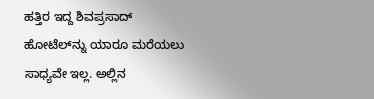ಹತ್ತಿರ ಇದ್ದ ಶಿವಪ್ರಸಾದ್ ಹೋಟೆಲ್‌ನ್ನು ಯಾರೂ ಮರೆಯಲು ಸಾಧ್ಯವೇ ಇಲ್ಲ. ಅಲ್ಲಿನ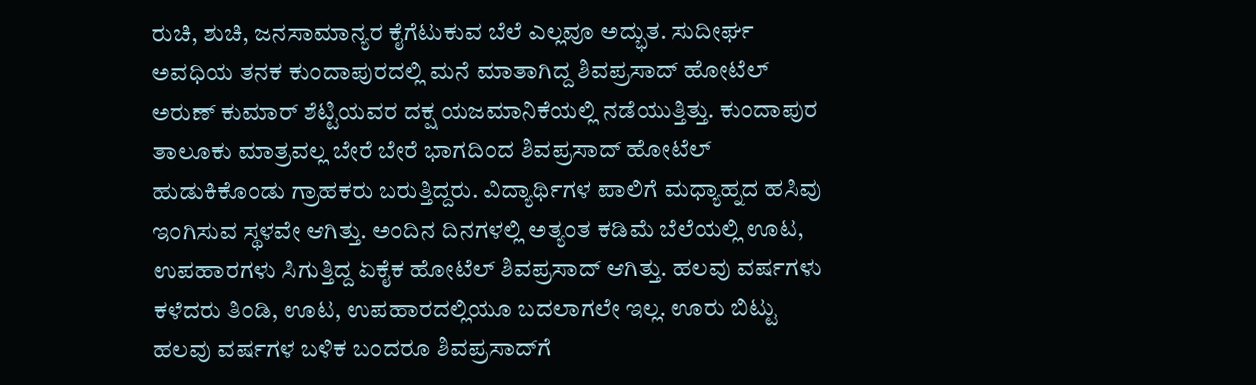ರುಚಿ, ಶುಚಿ, ಜನಸಾಮಾನ್ಯರ ಕೈಗೆಟುಕುವ ಬೆಲೆ ಎಲ್ಲವೂ ಅದ್ಭುತ. ಸುದೀರ್ಘ ಅವಧಿಯ ತನಕ ಕುಂದಾಪುರದಲ್ಲಿ ಮನೆ ಮಾತಾಗಿದ್ದ ಶಿವಪ್ರಸಾದ್ ಹೋಟೆಲ್ ಅರುಣ್ ಕುಮಾರ್ ಶೆಟ್ಟಿಯವರ ದಕ್ಷ ಯಜಮಾನಿಕೆಯಲ್ಲಿ ನಡೆಯುತ್ತಿತ್ತು. ಕುಂದಾಪುರ ತಾಲೂಕು ಮಾತ್ರವಲ್ಲ ಬೇರೆ ಬೇರೆ ಭಾಗದಿಂದ ಶಿವಪ್ರಸಾದ್ ಹೋಟೆಲ್ ಹುಡುಕಿಕೊಂಡು ಗ್ರಾಹಕರು ಬರುತ್ತಿದ್ದರು. ವಿದ್ಯಾರ್ಥಿಗಳ ಪಾಲಿಗೆ ಮಧ್ಯಾಹ್ನದ ಹಸಿವು ಇಂಗಿಸುವ ಸ್ಥಳವೇ ಆಗಿತ್ತು. ಅಂದಿನ ದಿನಗಳಲ್ಲಿ ಅತ್ಯಂತ ಕಡಿಮೆ ಬೆಲೆಯಲ್ಲಿ ಊಟ, ಉಪಹಾರಗಳು ಸಿಗುತ್ತಿದ್ದ ಏಕೈಕ ಹೋಟೆಲ್ ಶಿವಪ್ರಸಾದ್ ಆಗಿತ್ತು. ಹಲವು ವರ್ಷಗಳು ಕಳೆದರು ತಿಂಡಿ, ಊಟ, ಉಪಹಾರದಲ್ಲಿಯೂ ಬದಲಾಗಲೇ ಇಲ್ಲ. ಊರು ಬಿಟ್ಟು ಹಲವು ವರ್ಷಗಳ ಬಳಿಕ ಬಂದರೂ ಶಿವಪ್ರಸಾದ್‌ಗೆ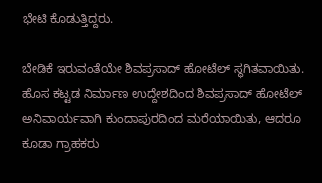ಭೇಟಿ ಕೊಡುತ್ತಿದ್ದರು.

ಬೇಡಿಕೆ ಇರುವಂತೆಯೇ ಶಿವಪ್ರಸಾದ್ ಹೋಟೆಲ್ ಸ್ಥಗಿತವಾಯಿತು. ಹೊಸ ಕಟ್ಟಡ ನಿರ್ಮಾಣ ಉದ್ದೇಶದಿಂದ ಶಿವಪ್ರಸಾದ್ ಹೋಟೆಲ್ ಅನಿವಾರ್ಯವಾಗಿ ಕುಂದಾಪುರದಿಂದ ಮರೆಯಾಯಿತು, ಆದರೂ ಕೂಡಾ ಗ್ರಾಹಕರು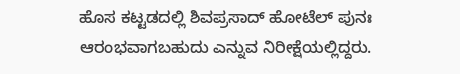ಹೊಸ ಕಟ್ಟಡದಲ್ಲಿ ಶಿವಪ್ರಸಾದ್ ಹೋಟೆಲ್ ಪುನಃ ಆರಂಭವಾಗಬಹುದು ಎನ್ನುವ ನಿರೀಕ್ಷೆಯಲ್ಲಿದ್ದರು.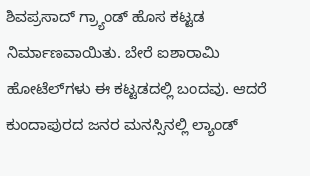ಶಿವಪ್ರಸಾದ್ ಗ್ರ್ಯಾಂಡ್ ಹೊಸ ಕಟ್ಟಡ ನಿರ್ಮಾಣವಾಯಿತು. ಬೇರೆ ಐಶಾರಾಮಿ ಹೋಟೆಲ್‌ಗಳು ಈ ಕಟ್ಟಡದಲ್ಲಿ ಬಂದವು. ಆದರೆ ಕುಂದಾಪುರದ ಜನರ ಮನಸ್ಸಿನಲ್ಲಿ ಲ್ಯಾಂಡ್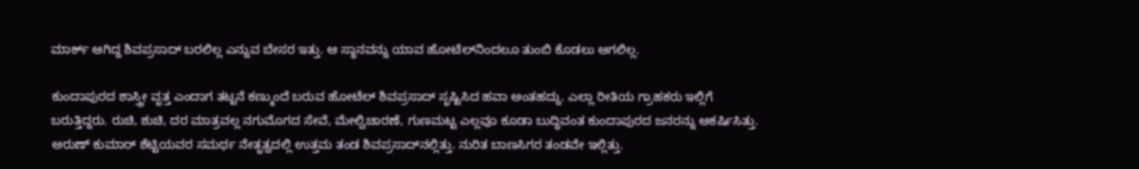ಮಾರ್ಕ್ ಆಗಿದ್ದ ಶಿವಪ್ರಸಾದ್ ಬರಲಿಲ್ಲ ಎನ್ನುವ ಬೇಸರ ಇತ್ತು. ಆ ಸ್ಥಾನವನ್ನು ಯಾವ ಹೋಟೆಲ್‌ನಿಂದಲೂ ತುಂಬಿ ಕೊಡಲು ಆಗಲಿಲ್ಲ.

ಕುಂದಾಪುರದ ಶಾಸ್ತ್ರೀ ವೃತ್ತ ಎಂದಾಗ ತಟ್ಟನೆ ಕಣ್ಮುಂದೆ ಬರುವ ಹೋಟೆಲ್ ಶಿವಪ್ರಸಾದ್ ಸೃಷ್ಟಿಸಿದ ಹವಾ ಅಂತಹದ್ದು. ಎಲ್ಲಾ ರೀತಿಯ ಗ್ರಾಹಕರು ಇಲ್ಲಿಗೆ ಬರುತ್ತಿದ್ದರು. ರುಚಿ, ಶುಚಿ, ದರ ಮಾತ್ರವಲ್ಲ ನಗುಮೊಗದ ಸೇವೆ, ಮೇಲ್ವಿಚಾರಣೆ, ಗುಣಮಟ್ಟ ಎಲ್ಲವೂ ಕೂಡಾ ಬುದ್ಧಿವಂತ ಕುಂದಾಪುರದ ಜನರನ್ನು ಆಕರ್ಷಿಸಿತ್ತು. ಅರುಣ್ ಕುಮಾರ್ ಶೆಟ್ಟಿಯವರ ಸಮರ್ಥ ನೇತೃತ್ವದಲ್ಲಿ ಉತ್ತಮ ತಂಡ ಶಿವಪ್ರಸಾದ್‌ನಲ್ಲಿತ್ತು. ನುರಿತ ಬಾಣಸಿಗರ ತಂಡವೇ ಇಲ್ಲಿತ್ತು.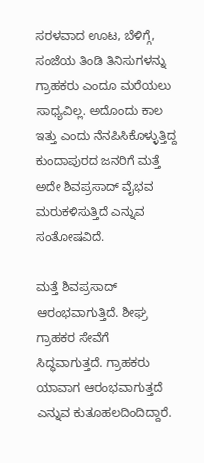ಸರಳವಾದ ಊಟ, ಬೆಳಿಗ್ಗೆ, ಸಂಜೆಯ ತಿಂಡಿ ತಿನಿಸುಗಳನ್ನು ಗ್ರಾಹಕರು ಎಂದೂ ಮರೆಯಲು ಸಾಧ್ಯವಿಲ್ಲ. ಅದೊಂದು ಕಾಲ ಇತ್ತು ಎಂದು ನೆನಪಿಸಿಕೊಳ್ಳುತ್ತಿದ್ದ ಕುಂದಾಪುರದ ಜನರಿಗೆ ಮತ್ತೆ ಅದೇ ಶಿವಪ್ರಸಾದ್ ವೈಭವ ಮರುಕಳಿಸುತ್ತಿದೆ ಎನ್ನುವ ಸಂತೋಷವಿದೆ.

ಮತ್ತೆ ಶಿವಪ್ರಸಾದ್ ಆರಂಭವಾಗುತ್ತಿದೆ. ಶೀಘ್ರ ಗ್ರಾಹಕರ ಸೇವೆಗೆ ಸಿದ್ಧವಾಗುತ್ತದೆ. ಗ್ರಾಹಕರು ಯಾವಾಗ ಆರಂಭವಾಗುತ್ತದೆ ಎನ್ನುವ ಕುತೂಹಲದಿಂದಿದ್ದಾರೆ.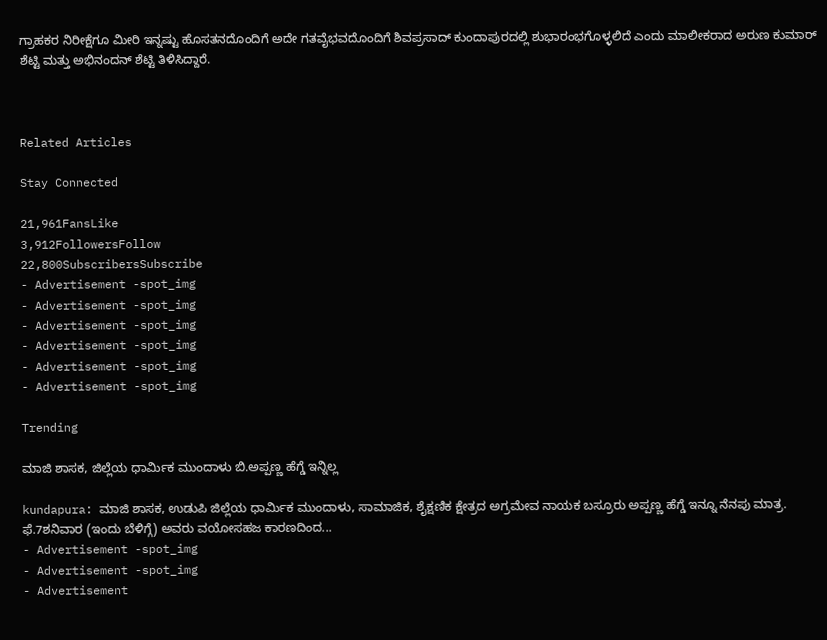ಗ್ರಾಹಕರ ನಿರೀಕ್ಷೆಗೂ ಮೀರಿ ಇನ್ನಷ್ಟು ಹೊಸತನದೊಂದಿಗೆ ಅದೇ ಗತವೈಭವದೊಂದಿಗೆ ಶಿವಪ್ರಸಾದ್ ಕುಂದಾಪುರದಲ್ಲಿ ಶುಭಾರಂಭಗೊಳ್ಳಲಿದೆ ಎಂದು ಮಾಲೀಕರಾದ ಅರುಣ ಕುಮಾರ್ ಶೆಟ್ಟಿ ಮತ್ತು ಅಭಿನಂದನ್ ಶೆಟ್ಟಿ ತಿಳಿಸಿದ್ದಾರೆ.



Related Articles

Stay Connected

21,961FansLike
3,912FollowersFollow
22,800SubscribersSubscribe
- Advertisement -spot_img
- Advertisement -spot_img
- Advertisement -spot_img
- Advertisement -spot_img
- Advertisement -spot_img
- Advertisement -spot_img

Trending

ಮಾಜಿ ಶಾಸಕ, ಜಿಲ್ಲೆಯ ಧಾರ್ಮಿಕ ಮುಂದಾಳು ಬಿ.ಅಪ್ಪಣ್ಣ ಹೆಗ್ಡೆ ಇನ್ನಿಲ್ಲ

kundapura: ಮಾಜಿ ಶಾಸಕ, ಉಡುಪಿ ಜಿಲ್ಲೆಯ ಧಾರ್ಮಿಕ ಮುಂದಾಳು, ಸಾಮಾಜಿಕ, ಶೈಕ್ಷಣಿಕ ಕ್ಷೇತ್ರದ ಅಗ್ರಮೇವ ನಾಯಕ ಬಸ್ರೂರು ಅಪ್ಪಣ್ಣ ಹೆಗ್ಡೆ ಇನ್ನೂ ನೆನಪು ಮಾತ್ರ. ಫೆ.7ಶನಿವಾರ (ಇಂದು ಬೆಳಿಗ್ಗೆ) ಅವರು ವಯೋಸಹಜ ಕಾರಣದಿಂದ...
- Advertisement -spot_img
- Advertisement -spot_img
- Advertisement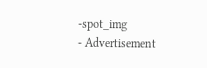-spot_img
- Advertisement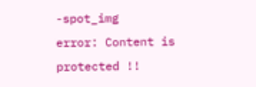-spot_img
error: Content is protected !!